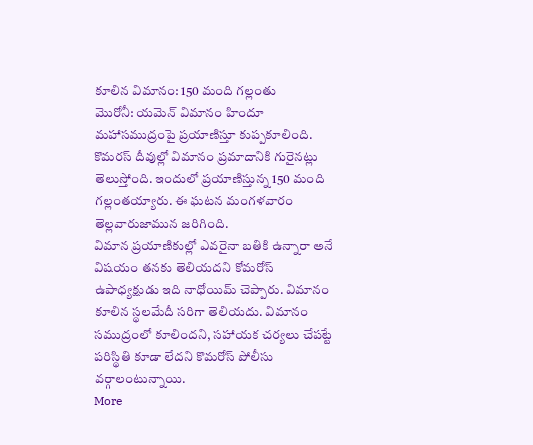కూలిన విమానం: 150 మంది గల్లంతు
మొరోనీ: యమెన్ విమానం హిందూ మహాసముద్రంపై ప్రయాణిస్తూ కుప్పకూలింది. కొమరస్ దీవుల్లో విమానం ప్రమాదానికి గురైనట్లు తెలుస్తోంది. ఇందులో ప్రయాణిస్తున్న 150 మంది గల్లంతయ్యారు. ఈ ఘటన మంగళవారం తెల్లవారుజామున జరిగింది.
విమాన ప్రయాణికుల్లో ఎవరైనా బతికి ఉన్నారా అనే విషయం తనకు తెలియదని కోమరోస్ ఉపాధ్యక్షుడు ఇది నాధోయిమ్ చెప్పారు. విమానం కూలిన స్థలమేదీ సరిగా తెలియదు. విమానం సముద్రంలో కూలిందని, సహాయక చర్యలు చేపట్టే పరిస్థితి కూడా లేదని కొమరోస్ పోలీసు వర్గాలంటున్నాయి.
More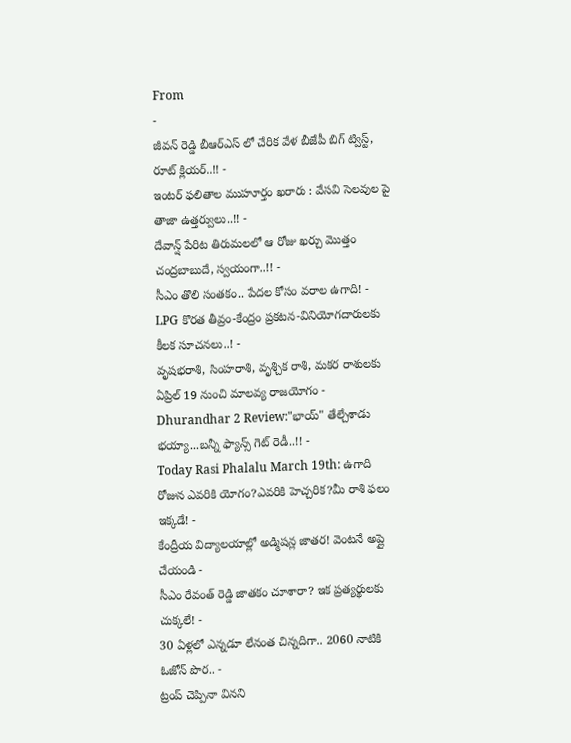From
-
జీవన్ రెడ్డి బీఆర్ఎస్ లో చేరిక వేళ బీజేపీ బిగ్ ట్విస్ట్, రూట్ క్లియర్..!! -
ఇంటర్ ఫలితాల ముహూర్తం ఖరారు : వేసవి సెలవుల పై తాజా ఉత్తర్వులు..!! -
దేవాన్ష్ పేరిట తిరుమలలో ఆ రోజు ఖర్చు మొత్తం చంద్రబాబుదే, స్వయంగా..!! -
సీఎం తొలి సంతకం.. పేదల కోసం వరాల ఉగాది! -
LPG కొరత తీవ్రం-కేంద్రం ప్రకటన-వినియోగదారులకు కీలక సూచనలు..! -
వృషభరాశి, సింహరాశి, వృశ్చిక రాశి, మకర రాశులకు ఏప్రిల్ 19 నుంచి మాలవ్య రాజయోగం -
Dhurandhar 2 Review:"భాయ్" తేల్చేశాడు భయ్యా...బన్నీ ఫ్యాన్స్ గెట్ రెడీ..!! -
Today Rasi Phalalu March 19th: ఉగాది రోజున ఎవరికి యోగం?ఎవరికి హెచ్చరిక?మీ రాశి ఫలం ఇక్కడే! -
కేంద్రీయ విద్యాలయాల్లో అడ్మిషన్ల జాతర! వెంటనే అప్లై చేయండి -
సీఎం రేవంత్ రెడ్డి జాతకం చూశారా? ఇక ప్రత్యర్థులకు చుక్కలే! -
30 ఏళ్లలో ఎన్నడూ లేనంత చిన్నదిగా.. 2060 నాటికి ఓజోన్ పొర.. -
ట్రంప్ చెప్పినా వినని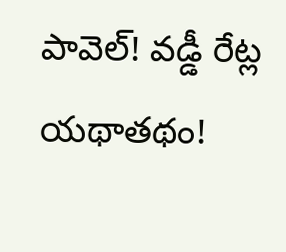పావెల్! వడ్డీ రేట్ల యథాతథం!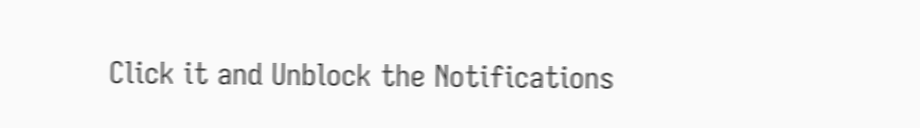Click it and Unblock the Notifications